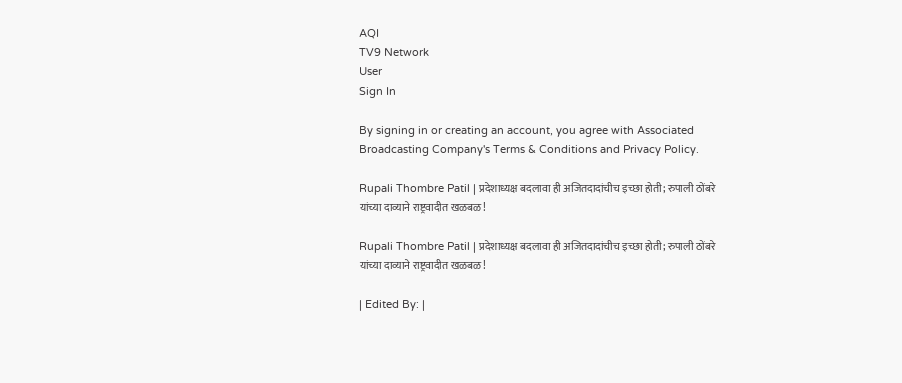AQI
TV9 Network
User
Sign In

By signing in or creating an account, you agree with Associated Broadcasting Company's Terms & Conditions and Privacy Policy.

Rupali Thombre Patil | प्रदेशाध्यक्ष बदलावा ही अजितदादांचीच इच्छा होती; रुपाली ठोंबरे यांच्या दाव्याने राष्ट्रवादीत खळबळ!

Rupali Thombre Patil | प्रदेशाध्यक्ष बदलावा ही अजितदादांचीच इच्छा होती; रुपाली ठोंबरे यांच्या दाव्याने राष्ट्रवादीत खळबळ!

| Edited By: |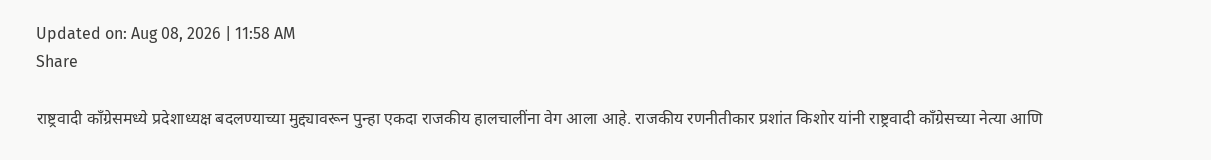Updated on: Aug 08, 2026 | 11:58 AM
Share

राष्ट्रवादी काँग्रेसमध्ये प्रदेशाध्यक्ष बदलण्याच्या मुद्द्यावरून पुन्हा एकदा राजकीय हालचालींना वेग आला आहे. राजकीय रणनीतीकार प्रशांत किशोर यांनी राष्ट्रवादी काँग्रेसच्या नेत्या आणि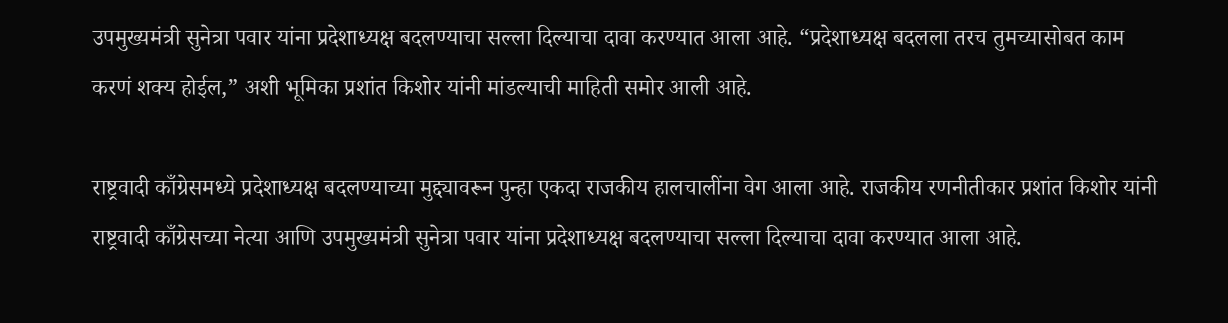उपमुख्यमंत्री सुनेत्रा पवार यांना प्रदेशाध्यक्ष बदलण्याचा सल्ला दिल्याचा दावा करण्यात आला आहे. “प्रदेशाध्यक्ष बदलला तरच तुमच्यासोबत काम करणं शक्य होईल,” अशी भूमिका प्रशांत किशोर यांनी मांडल्याची माहिती समोर आली आहे.

राष्ट्रवादी काँग्रेसमध्ये प्रदेशाध्यक्ष बदलण्याच्या मुद्द्यावरून पुन्हा एकदा राजकीय हालचालींना वेग आला आहे. राजकीय रणनीतीकार प्रशांत किशोर यांनी राष्ट्रवादी काँग्रेसच्या नेत्या आणि उपमुख्यमंत्री सुनेत्रा पवार यांना प्रदेशाध्यक्ष बदलण्याचा सल्ला दिल्याचा दावा करण्यात आला आहे.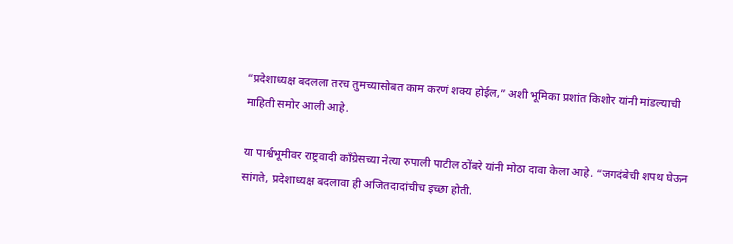“प्रदेशाध्यक्ष बदलला तरच तुमच्यासोबत काम करणं शक्य होईल,” अशी भूमिका प्रशांत किशोर यांनी मांडल्याची माहिती समोर आली आहे.

या पार्श्वभूमीवर राष्ट्रवादी काँग्रेसच्या नेत्या रुपाली पाटील ठोंबरे यांनी मोठा दावा केला आहे. “जगदंबेची शपथ घेऊन सांगते, प्रदेशाध्यक्ष बदलावा ही अजितदादांचीच इच्छा होती.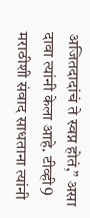अजितदादांचं ते स्वप्न होतं,” असा दावा त्यांनी केला आहे. टीव्ही9 मराठीशी संवाद साधताना त्यांनी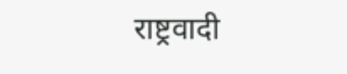राष्ट्रवादी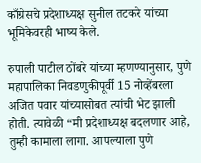काँग्रेसचे प्रदेशाध्यक्ष सुनील तटकरे यांच्या भूमिकेवरही भाष्य केले.

रुपाली पाटील ठोंबरे यांच्या म्हणण्यानुसार, पुणे महापालिका निवडणुकीपूर्वी 15 नोव्हेंबरला अजित पवार यांच्यासोबत त्यांची भेट झाली होती. त्यावेळी “मी प्रदेशाध्यक्ष बदलणार आहे, तुम्ही कामाला लागा. आपल्याला पुणे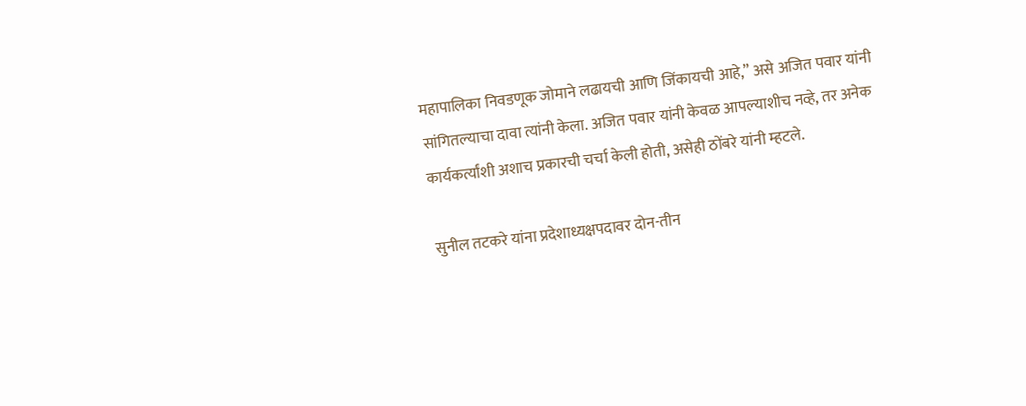महापालिका निवडणूक जोमाने लढायची आणि जिंकायची आहे,” असे अजित पवार यांनी सांगितल्याचा दावा त्यांनी केला. अजित पवार यांनी केवळ आपल्याशीच नव्हे, तर अनेक कार्यकर्त्यांशी अशाच प्रकारची चर्चा केली होती, असेही ठोंबरे यांनी म्हटले.

सुनील तटकरे यांना प्रदेशाध्यक्षपदावर दोन-तीन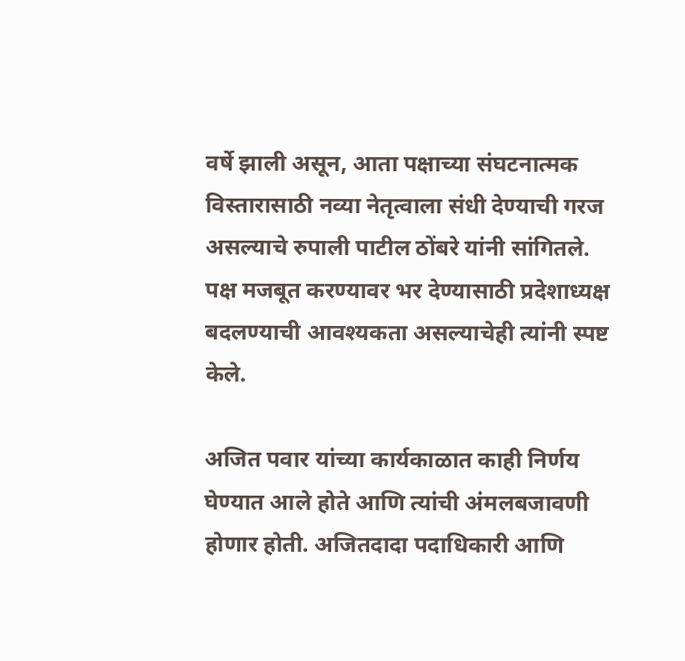वर्षे झाली असून, आता पक्षाच्या संघटनात्मक विस्तारासाठी नव्या नेतृत्वाला संधी देण्याची गरज असल्याचे रुपाली पाटील ठोंबरे यांनी सांगितले. पक्ष मजबूत करण्यावर भर देण्यासाठी प्रदेशाध्यक्ष बदलण्याची आवश्यकता असल्याचेही त्यांनी स्पष्ट केले.

अजित पवार यांच्या कार्यकाळात काही निर्णय घेण्यात आले होते आणि त्यांची अंमलबजावणी होणार होती. अजितदादा पदाधिकारी आणि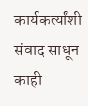कार्यकर्त्यांशी संवाद साधून काही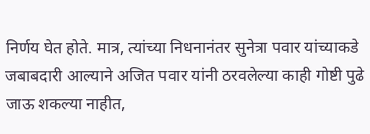निर्णय घेत होते. मात्र, त्यांच्या निधनानंतर सुनेत्रा पवार यांच्याकडे जबाबदारी आल्याने अजित पवार यांनी ठरवलेल्या काही गोष्टी पुढे जाऊ शकल्या नाहीत,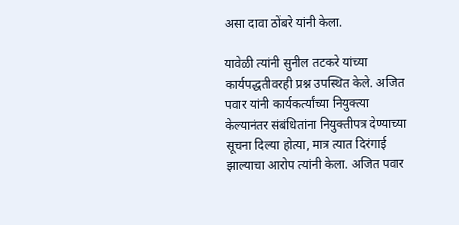असा दावा ठोंबरे यांनी केला.

यावेळी त्यांनी सुनील तटकरे यांच्या कार्यपद्धतीवरही प्रश्न उपस्थित केले. अजित पवार यांनी कार्यकर्त्यांच्या नियुक्त्या केल्यानंतर संबंधितांना नियुक्तीपत्र देण्याच्या सूचना दिल्या होत्या, मात्र त्यात दिरंगाई झाल्याचा आरोप त्यांनी केला. अजित पवार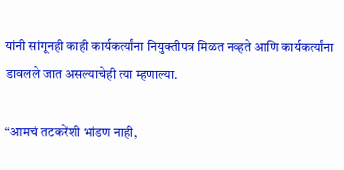यांनी सांगूनही काही कार्यकर्त्यांना नियुक्तीपत्र मिळत नव्हते आणि कार्यकर्त्यांना डावलले जात असल्याचेही त्या म्हणाल्या.

“आमचं तटकरेंशी भांडण नाही,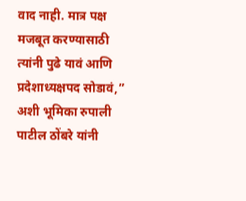वाद नाही. मात्र पक्ष मजबूत करण्यासाठी त्यांनी पुढे यावं आणि प्रदेशाध्यक्षपद सोडावं,” अशी भूमिका रुपाली पाटील ठोंबरे यांनी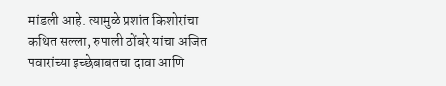मांडली आहे. त्यामुळे प्रशांत किशोरांचा कथित सल्ला, रुपाली ठोंबरे यांचा अजित पवारांच्या इच्छेबाबतचा दावा आणि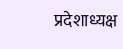प्रदेशाध्यक्ष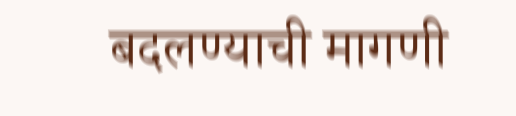बदलण्याची मागणी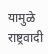यामुळे राष्ट्रवादी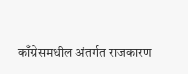काँग्रेसमधील अंतर्गत राजकारण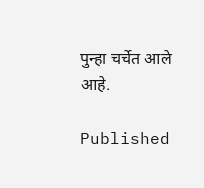पुन्हा चर्चेत आले आहे.

Published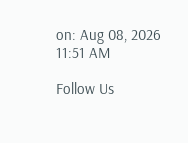on: Aug 08, 2026 11:51 AM

Follow Us